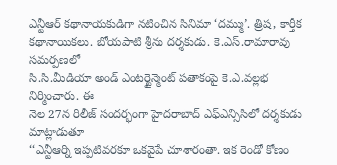ఎన్టీఆర్ కథానాయకుడిగా నటించిన సినిమా ‘దమ్ము’. త్రిష, కార్తీక
కథానాయికలు. బోయపాటి శ్రీను దర్శకుడు. కె.ఎస్.రామారావు సమర్పణలో
సి.సి.మీడియా అండ్ ఎంటర్టైన్మెంట్ పతాకంపై కె.ఎ.వల్లభ నిర్మించారు. ఈ
నెల 27న రిలీజ్ సందర్భంగా హైదరాబాద్ ఎఫ్ఎన్సిసిలో దర్శకుడు మాట్లాడుతూ
‘‘ఎన్టీఆర్ని ఇప్పటివరకూ ఒకవైపే చూశారంతా. ఇక రెండో కోణం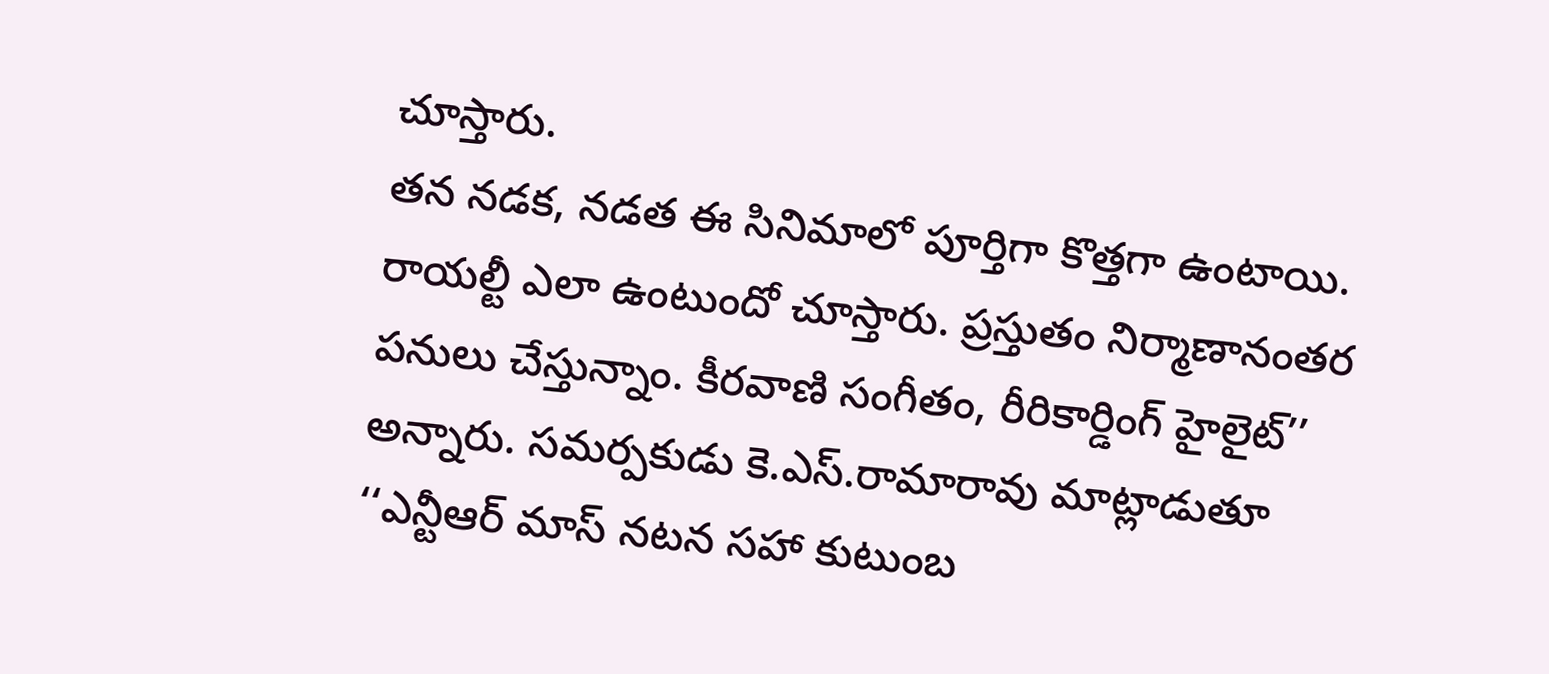చూస్తారు.
తన నడక, నడత ఈ సినిమాలో పూర్తిగా కొత్తగా ఉంటాయి. రాయల్టీ ఎలా ఉంటుందో చూస్తారు. ప్రస్తుతం నిర్మాణానంతర పనులు చేస్తున్నాం. కీరవాణి సంగీతం, రీరికార్డింగ్ హైలైట్’’ అన్నారు. సమర్పకుడు కె.ఎస్.రామారావు మాట్లాడుతూ ‘‘ఎన్టీఆర్ మాస్ నటన సహా కుటుంబ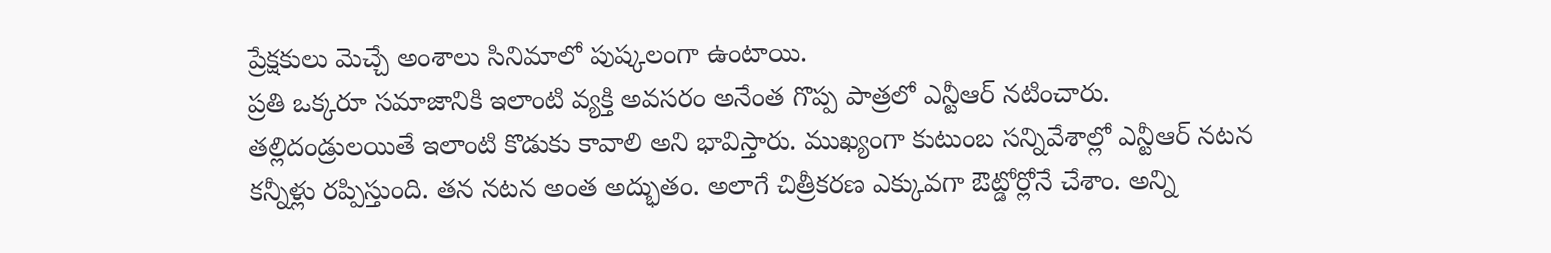ప్రేక్షకులు మెచ్చే అంశాలు సినిమాలో పుష్కలంగా ఉంటాయి.
ప్రతి ఒక్కరూ సమాజానికి ఇలాంటి వ్యక్తి అవసరం అనేంత గొప్ప పాత్రలో ఎన్టీఆర్ నటించారు. తల్లిదండ్రులయితే ఇలాంటి కొడుకు కావాలి అని భావిస్తారు. ముఖ్యంగా కుటుంబ సన్నివేశాల్లో ఎన్టీఆర్ నటన కన్నీళ్లు రప్పిస్తుంది. తన నటన అంత అద్భుతం. అలాగే చిత్రీకరణ ఎక్కువగా ఔట్డోర్లోనే చేశాం. అన్ని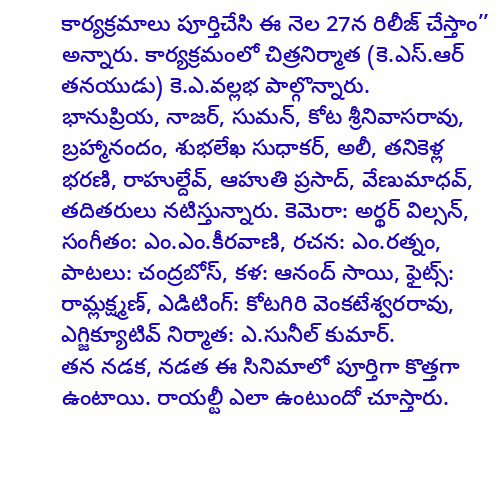కార్యక్రమాలు పూర్తిచేసి ఈ నెల 27న రిలీజ్ చేస్తాం’’ అన్నారు. కార్యక్రమంలో చిత్రనిర్మాత (కె.ఎస్.ఆర్ తనయుడు) కె.ఎ.వల్లభ పాల్గొన్నారు.
భానుప్రియ, నాజర్, సుమన్, కోట శ్రీనివాసరావు, బ్రహ్మానందం, శుభలేఖ సుధాకర్, అలీ, తనికెళ్ల భరణి, రాహుల్దేవ్, ఆహుతి ప్రసాద్, వేణుమాధవ్, తదితరులు నటిస్తున్నారు. కెమెరా: అర్థర్ విల్సన్, సంగీతం: ఎం.ఎం.కీరవాణి, రచన: ఎం.రత్నం, పాటలు: చంద్రబోస్, కళ: ఆనంద్ సాయి, ఫైట్స్: రామ్లక్ష్మణ్, ఎడిటింగ్: కోటగిరి వెంకటేశ్వరరావు, ఎగ్జిక్యూటివ్ నిర్మాత: ఎ.సునీల్ కుమార్.
తన నడక, నడత ఈ సినిమాలో పూర్తిగా కొత్తగా ఉంటాయి. రాయల్టీ ఎలా ఉంటుందో చూస్తారు.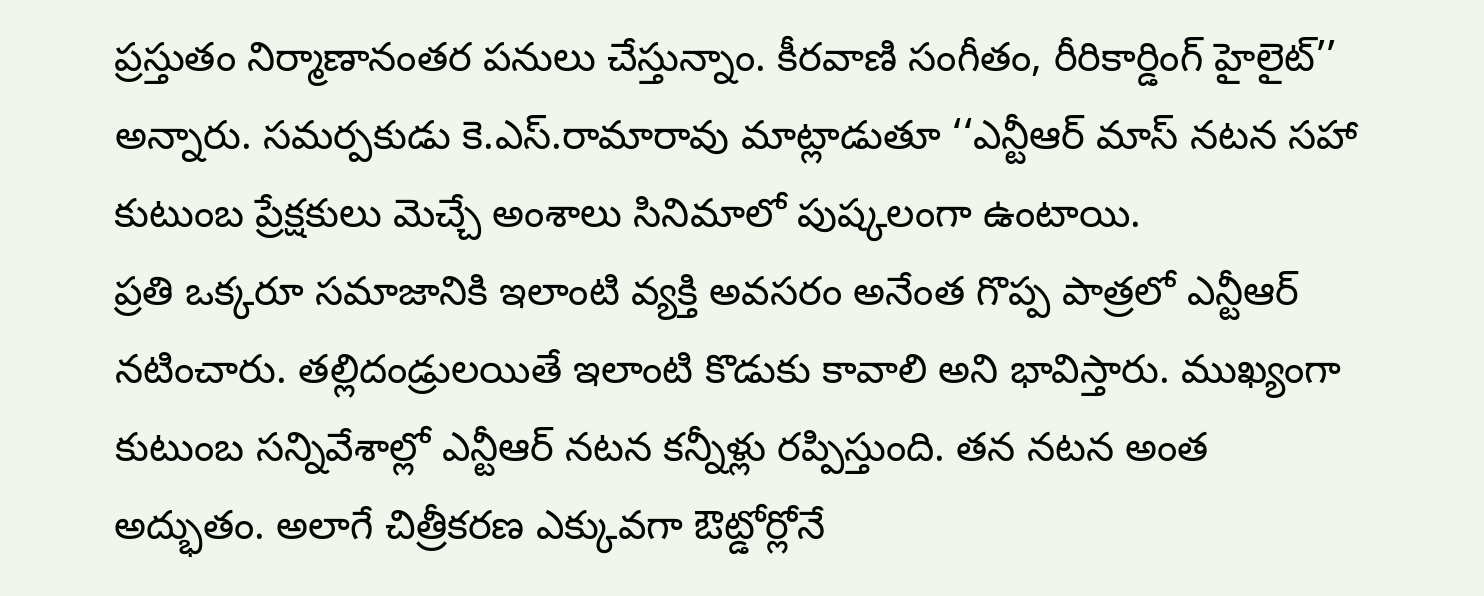ప్రస్తుతం నిర్మాణానంతర పనులు చేస్తున్నాం. కీరవాణి సంగీతం, రీరికార్డింగ్ హైలైట్’’ అన్నారు. సమర్పకుడు కె.ఎస్.రామారావు మాట్లాడుతూ ‘‘ఎన్టీఆర్ మాస్ నటన సహా కుటుంబ ప్రేక్షకులు మెచ్చే అంశాలు సినిమాలో పుష్కలంగా ఉంటాయి.
ప్రతి ఒక్కరూ సమాజానికి ఇలాంటి వ్యక్తి అవసరం అనేంత గొప్ప పాత్రలో ఎన్టీఆర్ నటించారు. తల్లిదండ్రులయితే ఇలాంటి కొడుకు కావాలి అని భావిస్తారు. ముఖ్యంగా కుటుంబ సన్నివేశాల్లో ఎన్టీఆర్ నటన కన్నీళ్లు రప్పిస్తుంది. తన నటన అంత అద్భుతం. అలాగే చిత్రీకరణ ఎక్కువగా ఔట్డోర్లోనే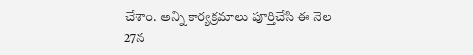చేశాం. అన్ని కార్యక్రమాలు పూర్తిచేసి ఈ నెల 27న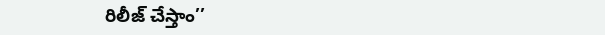రిలీజ్ చేస్తాం’’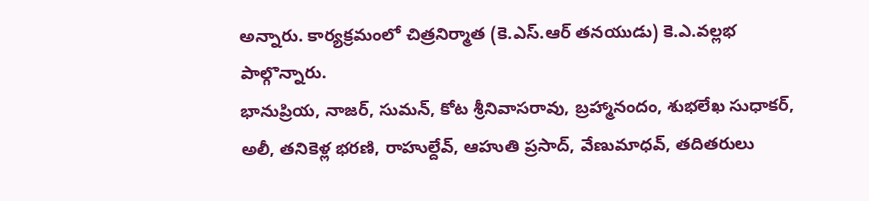అన్నారు. కార్యక్రమంలో చిత్రనిర్మాత (కె.ఎస్.ఆర్ తనయుడు) కె.ఎ.వల్లభ పాల్గొన్నారు.
భానుప్రియ, నాజర్, సుమన్, కోట శ్రీనివాసరావు, బ్రహ్మానందం, శుభలేఖ సుధాకర్, అలీ, తనికెళ్ల భరణి, రాహుల్దేవ్, ఆహుతి ప్రసాద్, వేణుమాధవ్, తదితరులు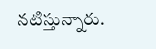నటిస్తున్నారు.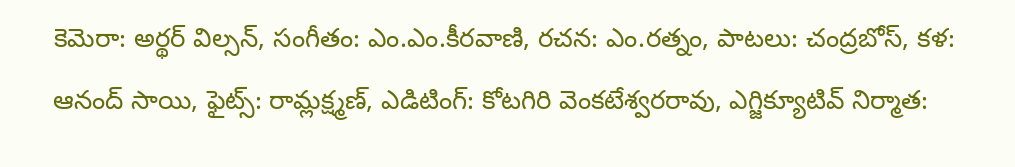కెమెరా: అర్థర్ విల్సన్, సంగీతం: ఎం.ఎం.కీరవాణి, రచన: ఎం.రత్నం, పాటలు: చంద్రబోస్, కళ: ఆనంద్ సాయి, ఫైట్స్: రామ్లక్ష్మణ్, ఎడిటింగ్: కోటగిరి వెంకటేశ్వరరావు, ఎగ్జిక్యూటివ్ నిర్మాత: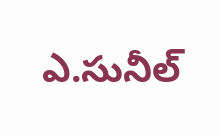ఎ.సునీల్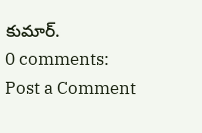కుమార్.
0 comments:
Post a Comment